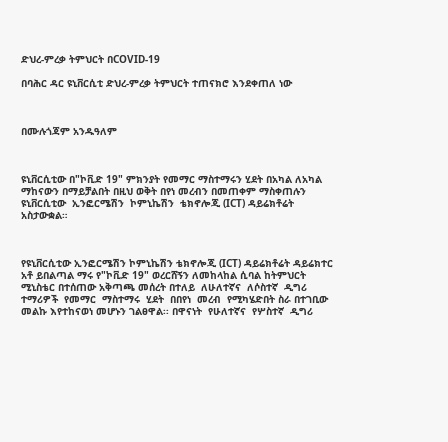ድህረ-ምረቃ ትምህርት በCOVID-19

በባሕር ዳር ዩኒቨርሲቲ ድህረ-ምረቃ ትምህርት ተጠናክሮ እንደቀጠለ ነው



በሙሉጎጃም አንዱዓለም



ዩኒቨርሲቲው በ"ኮቪድ 19" ምክንያት የመማር ማስተማሩን ሂደት በአካል ለአካል ማከናውን በማይቻልበት በዚህ ወቅት በየነ መረብን በመጠቀም ማስቀጠሉን  ዩኒቨርሲቲው  ኢንፎርሜሽን  ኮምኒኬሽን  ቴክኖሎጂ (ICT) ዳይሬክቶሬት አስታውቋል።



የዩኒቨርሲቲው ኢንፎርሜሽን ኮምኒኬሽን ቴክኖሎጂ (ICT) ዳይሬክቶሬት ዳይሬክተር አቶ ይበልጣል ማሩ የ"ኮቪድ 19" ወረርሸኝን ለመከላከል ሲባል ከትምህርት ሚኒስቴር በተሰጠው አቅጣጫ መሰረት በተለይ  ለሁለተኛና  ለሶስተኛ  ዲግሪ  ተማሪዎች  የመማር  ማስተማሩ  ሂደት  በበየነ  መረብ  የሚካሄድበት ስራ በተገቢው መልኩ እየተከናወነ መሆኑን ገልፀዋል፡፡ በዋናነት  የሁለተኛና  የሦስተኛ  ዲግሪ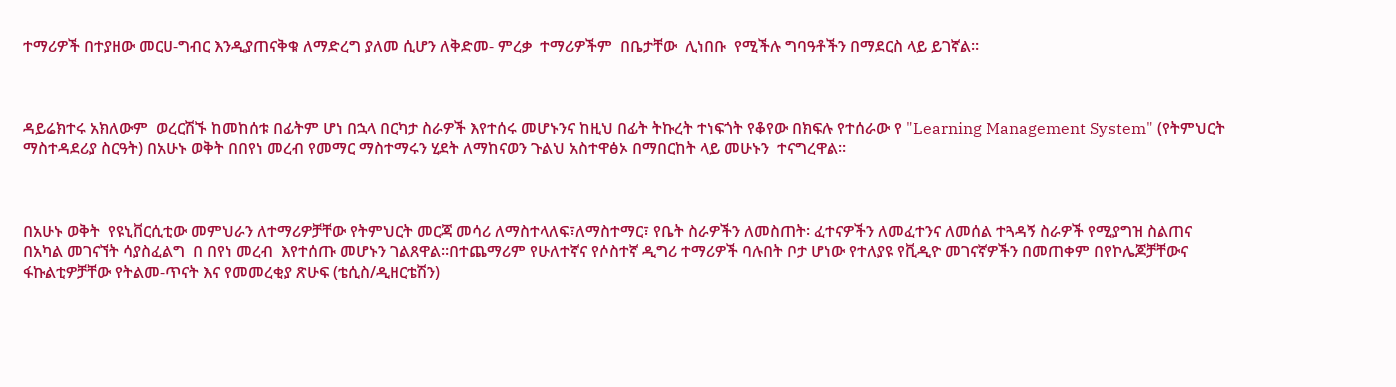ተማሪዎች በተያዘው መርሀ-ግብር እንዲያጠናቅቁ ለማድረግ ያለመ ሲሆን ለቅድመ- ምረቃ  ተማሪዎችም  በቤታቸው  ሊነበቡ  የሚችሉ ግባዓቶችን በማደርስ ላይ ይገኛል።



ዳይሬክተሩ አክለውም  ወረርሽኙ ከመከሰቱ በፊትም ሆነ በኋላ በርካታ ስራዎች እየተሰሩ መሆኑንና ከዚህ በፊት ትኩረት ተነፍጎት የቆየው በክፍሉ የተሰራው የ "Learning Management System" (የትምህርት ማስተዳደሪያ ስርዓት) በአሁኑ ወቅት በበየነ መረብ የመማር ማስተማሩን ሂደት ለማከናወን ጉልህ አስተዋፅኦ በማበርከት ላይ መሁኑን  ተናግረዋል፡፡



በአሁኑ ወቅት  የዩኒቨርሲቲው መምህራን ለተማሪዎቻቸው የትምህርት መርጃ መሳሪ ለማስተላለፍ፣ለማስተማር፣ የቤት ስራዎችን ለመስጠት፡ ፈተናዎችን ለመፈተንና ለመሰል ተጓዳኝ ስራዎች የሚያግዝ ስልጠና በአካል መገናኘት ሳያስፈልግ  በ በየነ መረብ  እየተሰጡ መሆኑን ገልጸዋል።በተጨማሪም የሁለተኛና የሶስተኛ ዲግሪ ተማሪዎች ባሉበት ቦታ ሆነው የተለያዩ የቪዲዮ መገናኛዎችን በመጠቀም በየኮሌጆቻቸውና ፋኩልቲዎቻቸው የትልመ-ጥናት እና የመመረቂያ ጽሁፍ (ቴሲስ/ዲዘርቴሽን)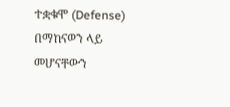ተቋቁሞ (Defense) በማከናወን ላይ መሆናቸውን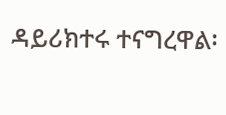ዳይሪክተሩ ተናግረዋል፡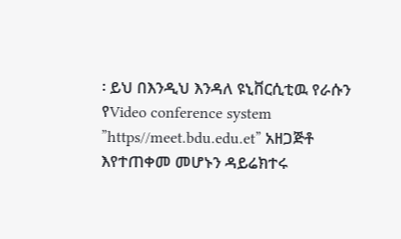፡ ይህ በእንዲህ እንዳለ ዩኒቨርሲቲዉ የራሱን የVideo conference system ”https//meet.bdu.edu.et” አዘጋጅቶ እየተጠቀመ መሆኑን ዳይሬክተሩ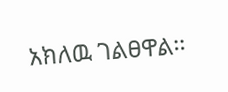አክለዉ ገልፀዋል፡፡